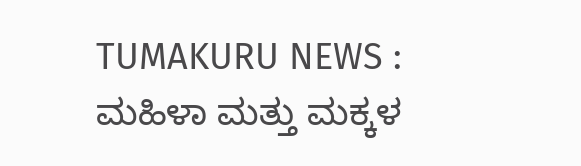TUMAKURU NEWS : ಮಹಿಳಾ ಮತ್ತು ಮಕ್ಕಳ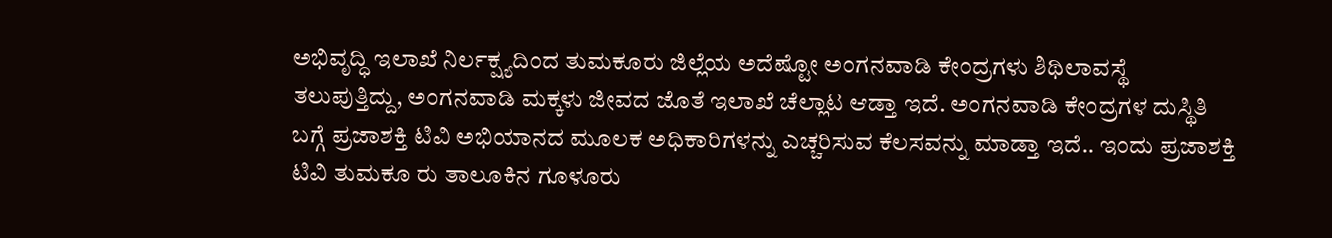ಅಭಿವೃದ್ಧಿ ಇಲಾಖೆ ನಿರ್ಲಕ್ಷ್ಯದಿಂದ ತುಮಕೂರು ಜಿಲ್ಲೆಯ ಅದೆಷ್ಟೋ ಅಂಗನವಾಡಿ ಕೇಂದ್ರಗಳು ಶಿಥಿಲಾವಸ್ಥೆ ತಲುಪುತ್ತಿದ್ದು, ಅಂಗನವಾಡಿ ಮಕ್ಕಳು ಜೀವದ ಜೊತೆ ಇಲಾಖೆ ಚೆಲ್ಲಾಟ ಆಡ್ತಾ ಇದೆ. ಅಂಗನವಾಡಿ ಕೇಂದ್ರಗಳ ದುಸ್ಥಿತಿ ಬಗ್ಗೆ ಪ್ರಜಾಶಕ್ತಿ ಟಿವಿ ಅಭಿಯಾನದ ಮೂಲಕ ಅಧಿಕಾರಿಗಳನ್ನು ಎಚ್ಚರಿಸುವ ಕೆಲಸವನ್ನು ಮಾಡ್ತಾ ಇದೆ.. ಇಂದು ಪ್ರಜಾಶಕ್ತಿ ಟಿವಿ ತುಮಕೂ ರು ತಾಲೂಕಿನ ಗೂಳೂರು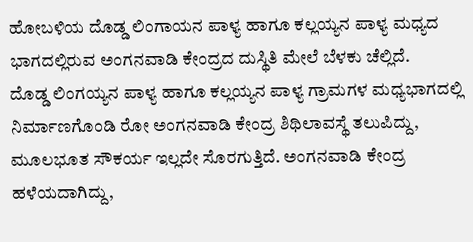ಹೋಬಳಿಯ ದೊಡ್ಡ ಲಿಂಗಾಯನ ಪಾಳ್ಯ ಹಾಗೂ ಕಲ್ಲಯ್ಯನ ಪಾಳ್ಯ ಮಧ್ಯದ ಭಾಗದಲ್ಲಿರುವ ಅಂಗನವಾಡಿ ಕೇಂದ್ರದ ದುಸ್ಥಿತಿ ಮೇಲೆ ಬೆಳಕು ಚೆಲ್ಲಿದೆ.
ದೊಡ್ಡ ಲಿಂಗಯ್ಯನ ಪಾಳ್ಯ ಹಾಗೂ ಕಲ್ಲಯ್ಯನ ಪಾಳ್ಯ ಗ್ರಾಮಗಳ ಮಧ್ಯಭಾಗದಲ್ಲಿ ನಿರ್ಮಾಣಗೊಂಡಿ ರೋ ಅಂಗನವಾಡಿ ಕೇಂದ್ರ ಶಿಥಿಲಾವಸ್ಥೆ ತಲುಪಿದ್ದು, ಮೂಲಭೂತ ಸೌಕರ್ಯ ಇಲ್ಲದೇ ಸೊರಗುತ್ತಿದೆ. ಅಂಗನವಾಡಿ ಕೇಂದ್ರ ಹಳೆಯದಾಗಿದ್ದು,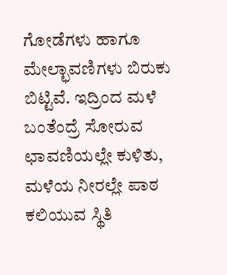ಗೋಡೆಗಳು ಹಾಗೂ ಮೇಲ್ಛಾವಣಿಗಳು ಬಿರುಕು ಬಿಟ್ಟಿವೆ. ಇದ್ರಿಂದ ಮಳೆ ಬಂತೆಂದ್ರೆ ಸೋರುವ ಛಾವಣಿಯಲ್ಲೇ ಕುಳಿತು, ಮಳೆಯ ನೀರಲ್ಲೇ ಪಾಠ ಕಲಿಯುವ ಸ್ಥಿತಿ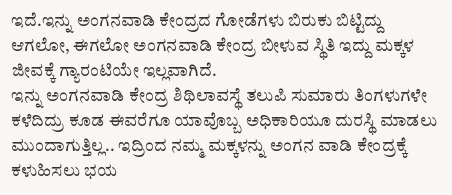ಇದೆ.ಇನ್ನು ಅಂಗನವಾಡಿ ಕೇಂದ್ರದ ಗೋಡೆಗಳು ಬಿರುಕು ಬಿಟ್ಟಿದ್ದು ಆಗಲೋ, ಈಗಲೋ ಅಂಗನವಾಡಿ ಕೇಂದ್ರ ಬೀಳುವ ಸ್ಥಿತಿ ಇದ್ದು ಮಕ್ಕಳ ಜೀವಕ್ಕೆ ಗ್ಯಾರಂಟಿಯೇ ಇಲ್ಲವಾಗಿದೆ.
ಇನ್ನು ಅಂಗನವಾಡಿ ಕೇಂದ್ರ ಶಿಥಿಲಾವಸ್ಥೆ ತಲುಪಿ ಸುಮಾರು ತಿಂಗಳುಗಳೇ ಕಳೆದಿದ್ರು ಕೂಡ ಈವರೆಗೂ ಯಾವೊಬ್ಬ ಅಧಿಕಾರಿಯೂ ದುರಸ್ಥಿ ಮಾಡಲು ಮುಂದಾಗುತ್ತಿಲ್ಲ.. ಇದ್ರಿಂದ ನಮ್ಮ ಮಕ್ಕಳನ್ನು ಅಂಗನ ವಾಡಿ ಕೇಂದ್ರಕ್ಕೆ ಕಳುಹಿಸಲು ಭಯ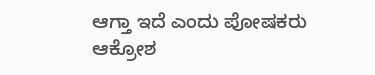ಆಗ್ತಾ ಇದೆ ಎಂದು ಪೋಷಕರು ಆಕ್ರೋಶ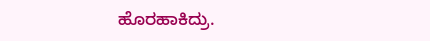ಹೊರಹಾಕಿದ್ರು.